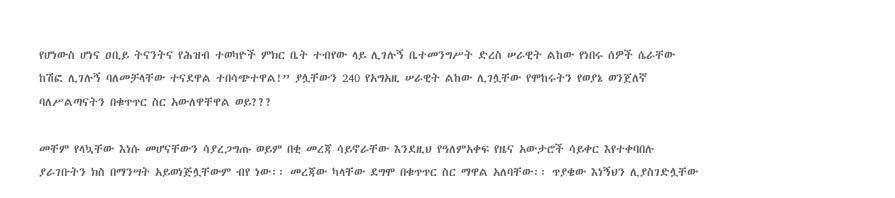የሆነውስ ሆነና ዐቢይ ትናንትና የሕዝብ ተወካዮች ምክር ቤት ተብየው ላይ ሊገሉኝ ቤተመንግሥት ድረስ ሠራዊት ልከው የነበሩ ሰዎች ሴራቸው ከሽፎ ሊገሉኝ ባለመቻላቸው ተናደዋል ተበሳጭተዋል!” ያሏቸውን 240 የአግአዚ ሠራዊት ልከው ሊገሏቸው የሞከሩትን የወያኔ ወንጀለኛ ባለሥልጣናትን በቁጥጥር ስር አውለዋቸዋል ወይ???

መቸም የላኳቸው እነሱ መሆናቸውን ሳያረጋግጡ ወይም በቂ መረጃ ሳይኖራቸው እንደዚህ የዓለምአቀፍ የዜና አውታሮች ሳይቀር እየተቀባበሉ ያራገቡትን ክስ በማንሣት አይወነጅሏቸውም ብየ ነው፡፡ መረጃው ካላቸው ደግሞ በቁጥጥር ስር ማዋል አለባቸው፡፡ ጥያቄው እነኝህን ሊያስገድሏቸው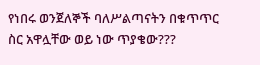የነበሩ ወንጀለኞች ባለሥልጣናትን በቁጥጥር ስር አዋሏቸው ወይ ነው ጥያቄው???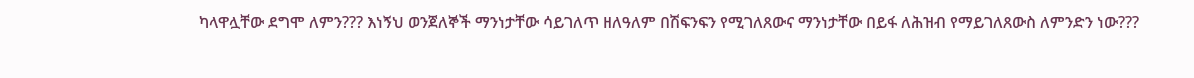ካላዋሏቸው ደግሞ ለምን??? እነኝህ ወንጀለኞች ማንነታቸው ሳይገለጥ ዘለዓለም በሽፍንፍን የሚገለጸውና ማንነታቸው በይፋ ለሕዝብ የማይገለጸውስ ለምንድን ነው???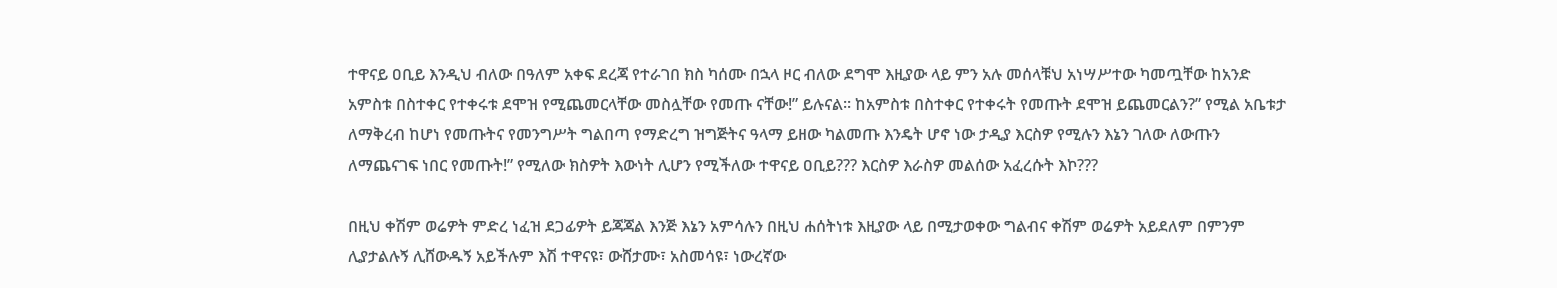ተዋናይ ዐቢይ እንዲህ ብለው በዓለም አቀፍ ደረጃ የተራገበ ክስ ካሰሙ በኋላ ዞር ብለው ደግሞ እዚያው ላይ ምን አሉ መሰላቹህ አነሣሥተው ካመጧቸው ከአንድ አምስቱ በስተቀር የተቀሩቱ ደሞዝ የሚጨመርላቸው መስሏቸው የመጡ ናቸው!” ይሉናል፡፡ ከአምስቱ በስተቀር የተቀሩት የመጡት ደሞዝ ይጨመርልን?” የሚል አቤቱታ ለማቅረብ ከሆነ የመጡትና የመንግሥት ግልበጣ የማድረግ ዝግጅትና ዓላማ ይዘው ካልመጡ እንዴት ሆኖ ነው ታዲያ እርስዎ የሚሉን እኔን ገለው ለውጡን ለማጨናገፍ ነበር የመጡት!” የሚለው ክስዎት እውነት ሊሆን የሚችለው ተዋናይ ዐቢይ??? እርስዎ እራስዎ መልሰው አፈረሱት እኮ???

በዚህ ቀሽም ወሬዎት ምድረ ነፈዝ ደጋፊዎት ይጃጃል እንጅ እኔን አምሳሉን በዚህ ሐሰትነቱ እዚያው ላይ በሚታወቀው ግልብና ቀሽም ወሬዎት አይደለም በምንም ሊያታልሉኝ ሊሸውዱኝ አይችሉም እሽ ተዋናዩ፣ ውሸታሙ፣ አስመሳዩ፣ ነውረኛው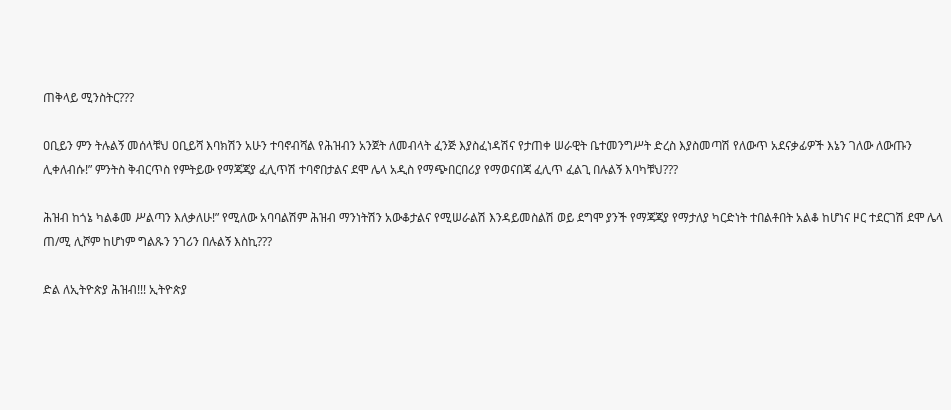ጠቅላይ ሚንስትር???

ዐቢይን ምን ትሉልኝ መሰላቹህ ዐቢይሻ እባክሽን አሁን ተባኖብሻል የሕዝብን አንጀት ለመብላት ፈንጅ እያስፈነዳሽና የታጠቀ ሠራዊት ቤተመንግሥት ድረስ እያስመጣሽ የለውጥ አደናቃፊዎች እኔን ገለው ለውጡን ሊቀለብሱ!” ምንትስ ቅብርጥስ የምትይው የማጃጃያ ፈሊጥሽ ተባኖበታልና ደሞ ሌላ አዲስ የማጭበርበሪያ የማወናበጃ ፈሊጥ ፈልጊ በሉልኝ እባካቹህ???

ሕዝብ ከጎኔ ካልቆመ ሥልጣን እለቃለሁ!” የሚለው አባባልሽም ሕዝብ ማንነትሽን አውቆታልና የሚሠራልሽ እንዳይመስልሽ ወይ ደግሞ ያንች የማጃጃያ የማታለያ ካርድነት ተበልቶበት አልቆ ከሆነና ዞር ተደርገሽ ደሞ ሌላ ጠ/ሚ ሊሾም ከሆነም ግልጹን ንገሪን በሉልኝ እስኪ???

ድል ለኢትዮጵያ ሕዝብ!!! ኢትዮጵያ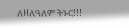ለዘለዓለም ትኑር!!!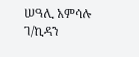ሠዓሊ አምሳሉ ገ/ኪዳን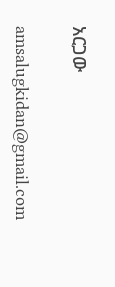አርጋው

amsalugkidan@gmail.com